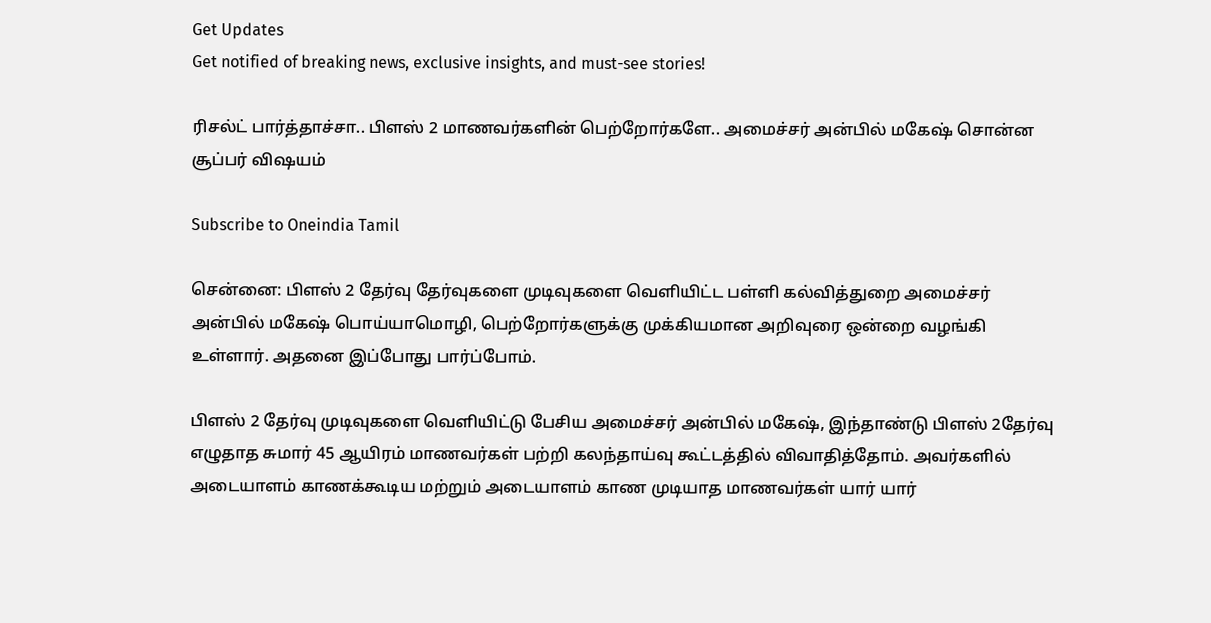Get Updates
Get notified of breaking news, exclusive insights, and must-see stories!

ரிசல்ட் பார்த்தாச்சா.. பிளஸ் 2 மாணவர்களின் பெற்றோர்களே.. அமைச்சர் அன்பில் மகேஷ் சொன்ன சூப்பர் விஷயம்

Subscribe to Oneindia Tamil

சென்னை: பிளஸ் 2 தேர்வு தேர்வுகளை முடிவுகளை வெளியிட்ட பள்ளி கல்வித்துறை அமைச்சர் அன்பில் மகேஷ் பொய்யாமொழி, பெற்றோர்களுக்கு முக்கியமான அறிவுரை ஒன்றை வழங்கி உள்ளார். அதனை இப்போது பார்ப்போம்.

பிளஸ் 2 தேர்வு முடிவுகளை வெளியிட்டு பேசிய அமைச்சர் அன்பில் மகேஷ், இந்தாண்டு பிளஸ் 2தேர்வு எழுதாத சுமார் 45 ஆயிரம் மாணவர்கள் பற்றி கலந்தாய்வு கூட்டத்தில் விவாதித்தோம். அவர்களில் அடையாளம் காணக்கூடிய மற்றும் அடையாளம் காண முடியாத மாணவர்கள் யார் யார்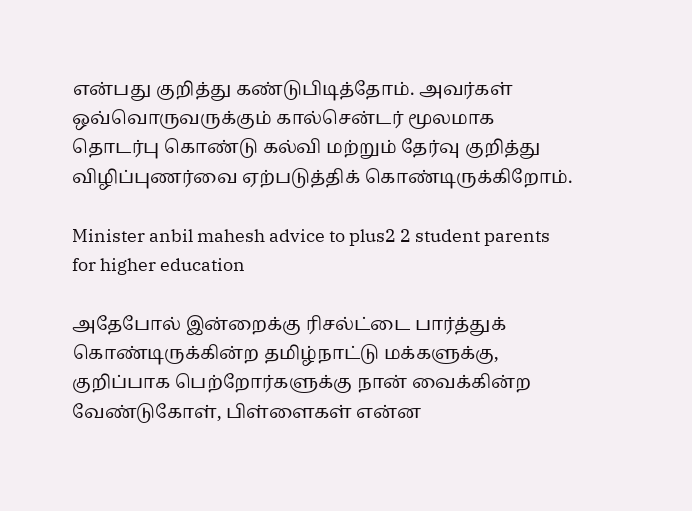என்பது குறித்து கண்டுபிடித்தோம். அவர்கள் ஒவ்வொருவருக்கும் கால்சென்டர் மூலமாக தொடர்பு கொண்டு கல்வி மற்றும் தேர்வு குறித்து விழிப்புணர்வை ஏற்படுத்திக் கொண்டிருக்கிறோம்.

Minister anbil mahesh advice to plus2 2 student parents for higher education

அதேபோல் இன்றைக்கு ரிசல்ட்டை பார்த்துக் கொண்டிருக்கின்ற தமிழ்நாட்டு மக்களுக்கு, குறிப்பாக பெற்றோர்களுக்கு நான் வைக்கின்ற வேண்டுகோள், பிள்ளைகள் என்ன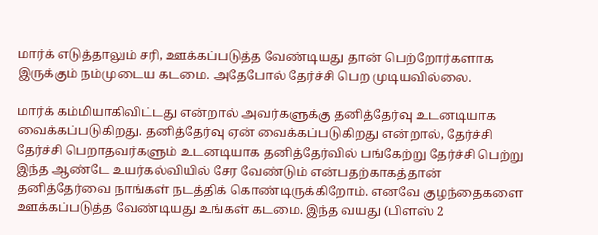மார்க் எடுத்தாலும் சரி, ஊக்கப்படுத்த வேண்டியது தான் பெற்றோர்களாக இருக்கும் நம்முடைய கடமை. அதேபோல் தேர்ச்சி பெற முடியவில்லை.

மார்க் கம்மியாகிவிட்டது என்றால் அவர்களுக்கு தனித்தேர்வு உடனடியாக வைக்கப்படுகிறது. தனித்தேர்வு ஏன் வைக்கப்படுகிறது என்றால், தேர்ச்சி தேர்ச்சி பெறாதவர்களும் உடனடியாக தனித்தேர்வில் பங்கேற்று தேர்ச்சி பெற்று இந்த ஆண்டே உயர்கல்வியில் சேர வேண்டும் என்பதற்காகத்தான் தனித்தேர்வை நாங்கள் நடத்திக் கொண்டிருக்கிறோம். எனவே குழந்தைகளை ஊக்கப்படுத்த வேண்டியது உங்கள் கடமை. இந்த வயது (பிளஸ் 2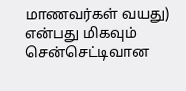மாணவர்கள் வயது) என்பது மிகவும் சென்செட்டிவான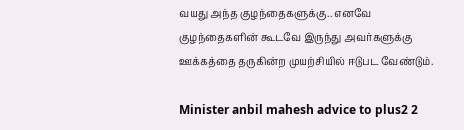வயது அந்த குழந்தைகளுக்கு.. எனவே குழந்தைகளின் கூடவே இருந்து அவர்களுக்கு ஊக்கத்தை தருகின்ற முயற்சியில் ஈடுபட வேண்டும்.

Minister anbil mahesh advice to plus2 2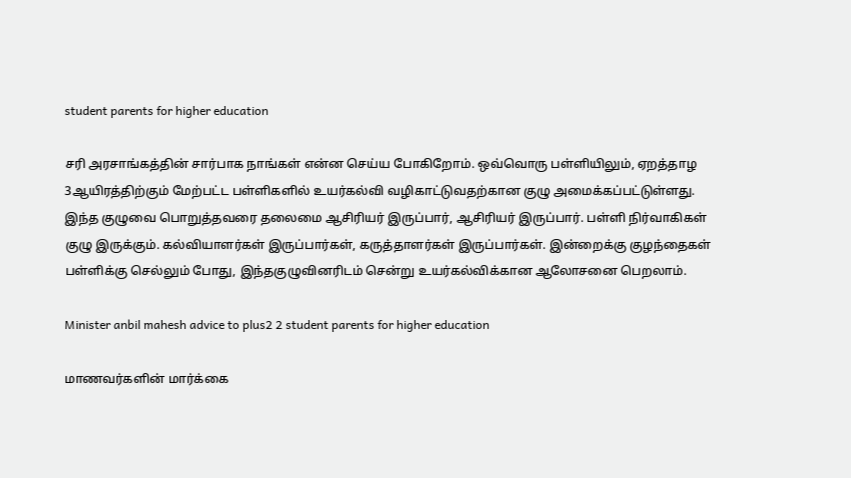student parents for higher education

சரி அரசாங்கத்தின் சார்பாக நாங்கள் என்ன செய்ய போகிறோம். ஒவ்வொரு பள்ளியிலும், ஏறத்தாழ 3ஆயிரத்திற்கும் மேற்பட்ட பள்ளிகளில் உயர்கல்வி வழிகாட்டுவதற்கான குழு அமைக்கப்பட்டுள்ளது. இந்த குழுவை பொறுத்தவரை தலைமை ஆசிரியர் இருப்பார், ஆசிரியர் இருப்பார். பள்ளி நிர்வாகிகள் குழு இருக்கும். கல்வியாளர்கள் இருப்பார்கள், கருத்தாளர்கள் இருப்பார்கள். இன்றைக்கு குழந்தைகள் பள்ளிக்கு செல்லும் போது, இந்தகுழுவினரிடம் சென்று உயர்கல்விக்கான ஆலோசனை பெறலாம்.

Minister anbil mahesh advice to plus2 2 student parents for higher education

மாணவர்களின் மார்க்கை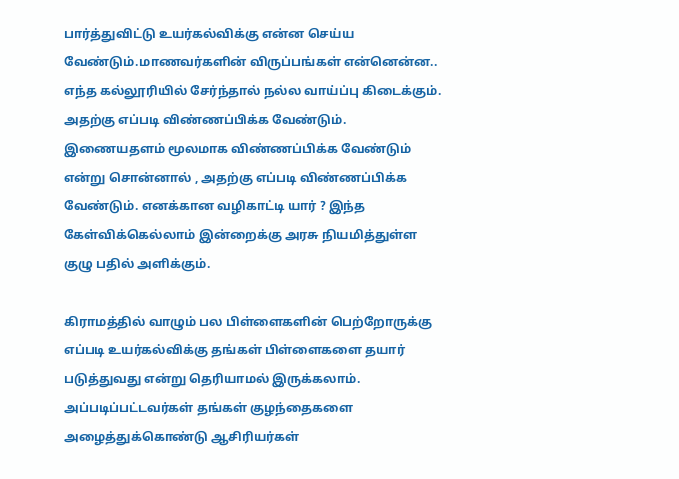பார்த்துவிட்டு உயர்கல்விக்கு என்ன செய்ய வேண்டும்.மாணவர்களின் விருப்பங்கள் என்னென்ன.. எந்த கல்லூரியில் சேர்ந்தால் நல்ல வாய்ப்பு கிடைக்கும். அதற்கு எப்படி விண்ணப்பிக்க வேண்டும். இணையதளம் மூலமாக விண்ணப்பிக்க வேண்டும் என்று சொன்னால் , அதற்கு எப்படி விண்ணப்பிக்க வேண்டும். எனக்கான வழிகாட்டி யார் ? இந்த கேள்விக்கெல்லாம் இன்றைக்கு அரசு நியமித்துள்ள குழு பதில் அளிக்கும்.

கிராமத்தில் வாழும் பல பிள்ளைகளின் பெற்றோருக்கு எப்படி உயர்கல்விக்கு தங்கள் பிள்ளைகளை தயார் படுத்துவது என்று தெரியாமல் இருக்கலாம். அப்படிப்பட்டவர்கள் தங்கள் குழந்தைகளை அழைத்துக்கொண்டு ஆசிரியர்கள்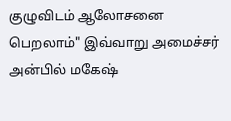குழுவிடம் ஆலோசனை பெறலாம்" இவ்வாறு அமைச்சர் அன்பில் மகேஷ்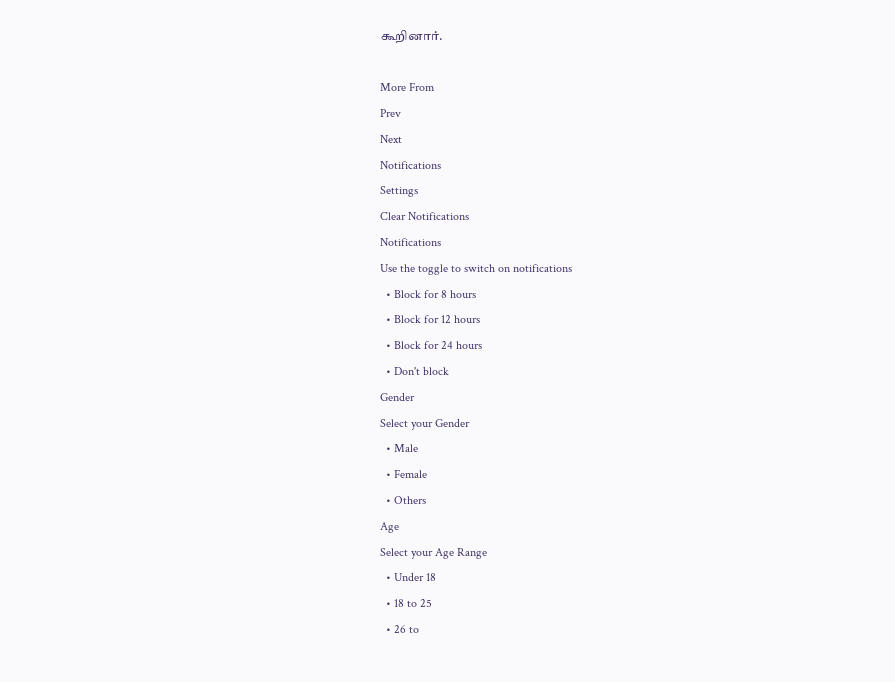கூறினார்.

More From
Prev
Next
Notifications
Settings
Clear Notifications
Notifications
Use the toggle to switch on notifications
  • Block for 8 hours
  • Block for 12 hours
  • Block for 24 hours
  • Don't block
Gender
Select your Gender
  • Male
  • Female
  • Others
Age
Select your Age Range
  • Under 18
  • 18 to 25
  • 26 to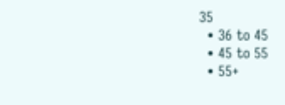35
  • 36 to 45
  • 45 to 55
  • 55+